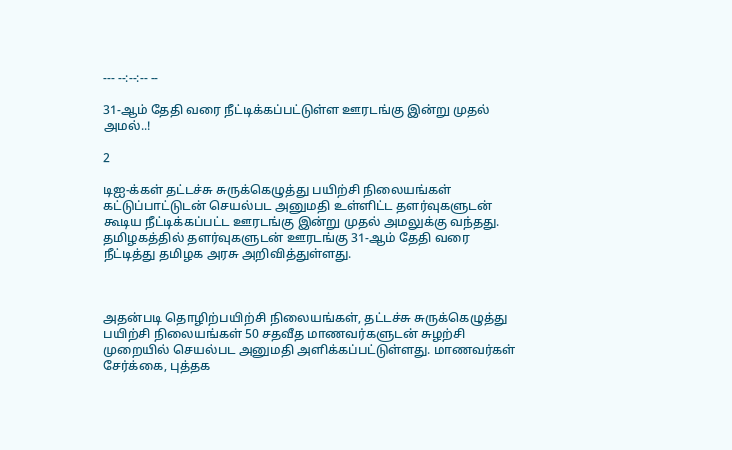--- --:--:-- --

31-ஆம் தேதி வரை நீட்டிக்கப்பட்டுள்ள ஊரடங்கு இன்று முதல் அமல்..!

2

டிஐ-க்கள் தட்டச்சு சுருக்கெழுத்து பயிற்சி நிலையங்கள் கட்டுப்பாட்டுடன் செயல்பட அனுமதி உள்ளிட்ட தளர்வுகளுடன் கூடிய நீட்டிக்கப்பட்ட ஊரடங்கு இன்று முதல் அமலுக்கு வந்தது. தமிழகத்தில் தளர்வுகளுடன் ஊரடங்கு 31-ஆம் தேதி வரை நீட்டித்து தமிழக அரசு அறிவித்துள்ளது.



அதன்படி தொழிற்பயிற்சி நிலையங்கள், தட்டச்சு சுருக்கெழுத்து பயிற்சி நிலையங்கள் 50 சதவீத மாணவர்களுடன் சுழற்சி முறையில் செயல்பட அனுமதி அளிக்கப்பட்டுள்ளது. மாணவர்கள் சேர்க்கை, புத்தக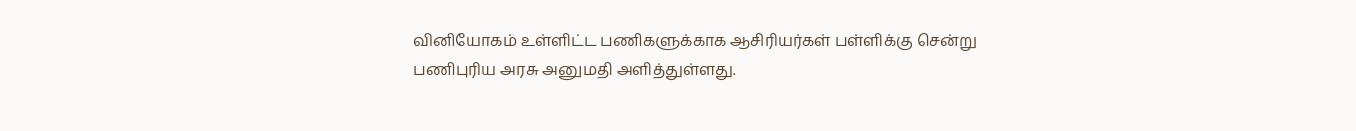வினியோகம் உள்ளிட்ட பணிகளுக்காக ஆசிரியர்கள் பள்ளிக்கு சென்று பணிபுரிய அரசு அனுமதி அளித்துள்ளது.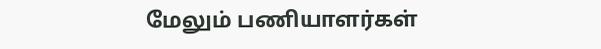மேலும் பணியாளர்கள்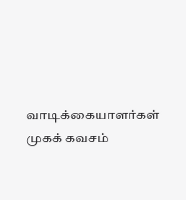வாடிக்கையாளர்கள் முகக் கவசம்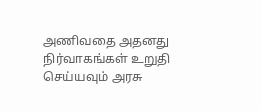அணிவதை அதனது நிர்வாகங்கள் உறுதி செய்யவும் அரசு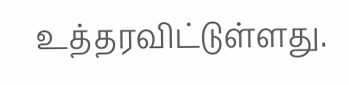உத்தரவிட்டுள்ளது.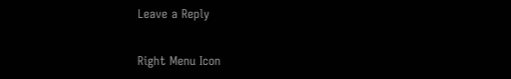Leave a Reply

Right Menu Icon